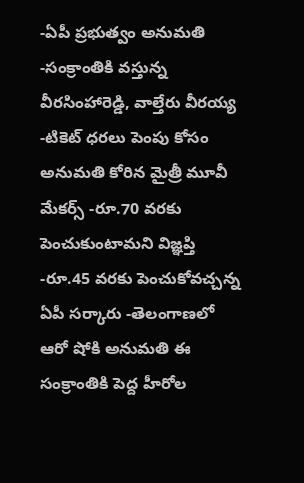-ఏపీ ప్రభుత్వం అనుమతి -సంక్రాంతికి వస్తున్న వీరసింహారెడ్డి, వాల్తేరు వీరయ్య -టికెట్ ధరలు పెంపు కోసం అనుమతి కోరిన మైత్రీ మూవీ మేకర్స్ -రూ.70 వరకు పెంచుకుంటామని విజ్ఞప్తి -రూ.45 వరకు పెంచుకోవచ్చన్న ఏపీ సర్కారు -తెలంగాణలో ఆరో షోకి అనుమతి ఈ సంక్రాంతికి పెద్ద హీరోల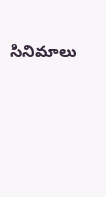సినిమాలు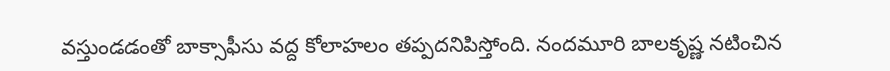వస్తుండడంతో బాక్సాఫీసు వద్ద కోలాహలం తప్పదనిపిస్తోంది. నందమూరి బాలకృష్ణ నటించిన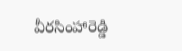వీరసింహారెడ్డి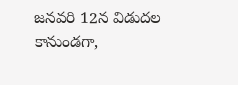జనవరి 12న విడుదల కానుండగా,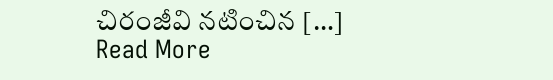చిరంజీవి నటించిన […]
Read More